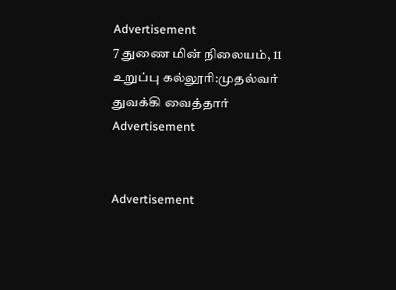Advertisement
7 துணை மின் நிலையம், 11 உறுப்பு கல்லூரி:முதல்வர் துவக்கி வைத்தார்
Advertisement


Advertisement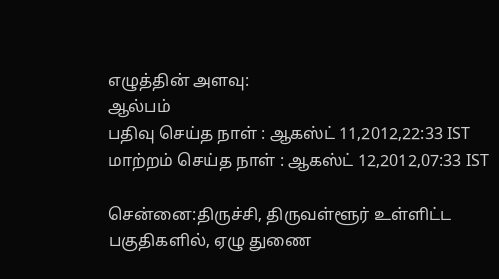எழுத்தின் அளவு:
ஆல்பம்
பதிவு செய்த நாள் : ஆகஸ்ட் 11,2012,22:33 IST
மாற்றம் செய்த நாள் : ஆகஸ்ட் 12,2012,07:33 IST

சென்னை:திருச்சி, திருவள்ளூர் உள்ளிட்ட பகுதிகளில், ஏழு துணை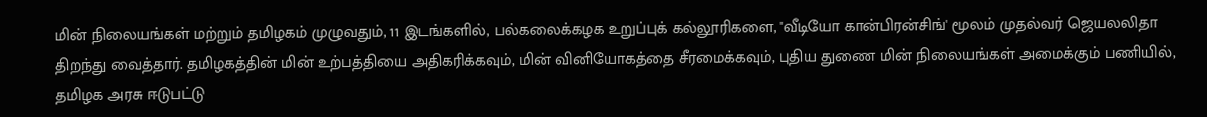மின் நிலையங்கள் மற்றும் தமிழகம் முழுவதும், 11 இடங்களில், பல்கலைக்கழக உறுப்புக் கல்லூரிகளை, "வீடியோ கான்பிரன்சிங்' மூலம் முதல்வர் ஜெயலலிதா திறந்து வைத்தார். தமிழகத்தின் மின் உற்பத்தியை அதிகரிக்கவும், மின் வினியோகத்தை சீரமைக்கவும், புதிய துணை மின் நிலையங்கள் அமைக்கும் பணியில், தமிழக அரசு ஈடுபட்டு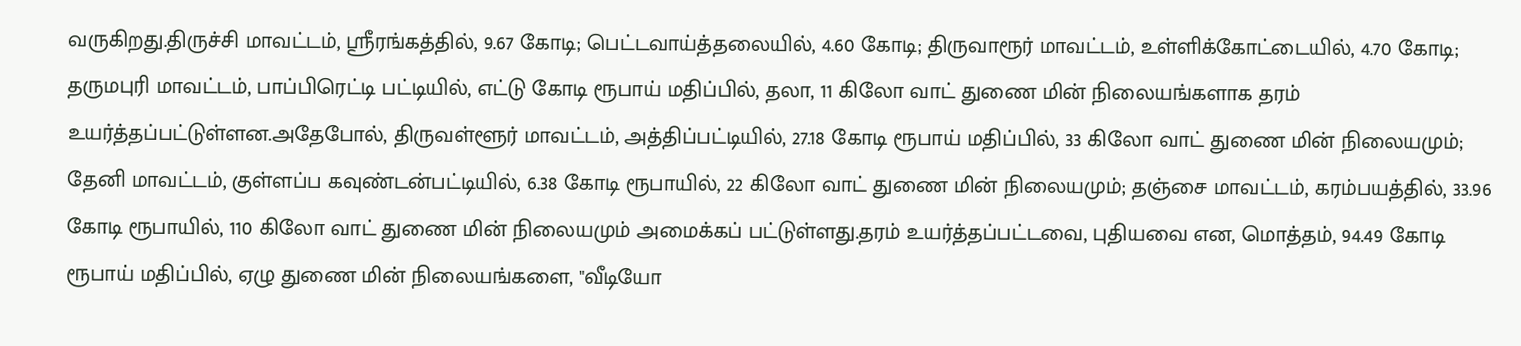வருகிறது.திருச்சி மாவட்டம், ஸ்ரீரங்கத்தில், 9.67 கோடி; பெட்டவாய்த்தலையில், 4.60 கோடி; திருவாரூர் மாவட்டம், உள்ளிக்கோட்டையில், 4.70 கோடி; தருமபுரி மாவட்டம், பாப்பிரெட்டி பட்டியில், எட்டு கோடி ரூபாய் மதிப்பில், தலா, 11 கிலோ வாட் துணை மின் நிலையங்களாக தரம் உயர்த்தப்பட்டுள்ளன.அதேபோல், திருவள்ளூர் மாவட்டம், அத்திப்பட்டியில், 27.18 கோடி ரூபாய் மதிப்பில், 33 கிலோ வாட் துணை மின் நிலையமும்; தேனி மாவட்டம், குள்ளப்ப கவுண்டன்பட்டியில், 6.38 கோடி ரூபாயில், 22 கிலோ வாட் துணை மின் நிலையமும்; தஞ்சை மாவட்டம், கரம்பயத்தில், 33.96 கோடி ரூபாயில், 110 கிலோ வாட் துணை மின் நிலையமும் அமைக்கப் பட்டுள்ளது.தரம் உயர்த்தப்பட்டவை, புதியவை என, மொத்தம், 94.49 கோடி ரூபாய் மதிப்பில், ஏழு துணை மின் நிலையங்களை, "வீடியோ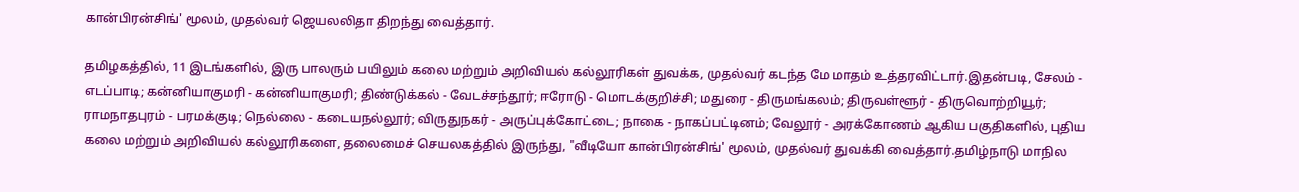கான்பிரன்சிங்' மூலம், முதல்வர் ஜெயலலிதா திறந்து வைத்தார்.

தமிழகத்தில், 11 இடங்களில், இரு பாலரும் பயிலும் கலை மற்றும் அறிவியல் கல்லூரிகள் துவக்க, முதல்வர் கடந்த மே மாதம் உத்தரவிட்டார்.இதன்படி, சேலம் - எடப்பாடி; கன்னியாகுமரி - கன்னியாகுமரி; திண்டுக்கல் - வேடச்சந்தூர்; ஈரோடு - மொடக்குறிச்சி; மதுரை - திருமங்கலம்; திருவள்ளூர் - திருவொற்றியூர்; ராமநாதபுரம் - பரமக்குடி; நெல்லை - கடையநல்லூர்; விருதுநகர் - அருப்புக்கோட்டை; நாகை - நாகப்பட்டினம்; வேலூர் - அரக்கோணம் ஆகிய பகுதிகளில், புதிய கலை மற்றும் அறிவியல் கல்லூரிகளை, தலைமைச் செயலகத்தில் இருந்து, "வீடியோ கான்பிரன்சிங்' மூலம், முதல்வர் துவக்கி வைத்தார்.தமிழ்நாடு மாநில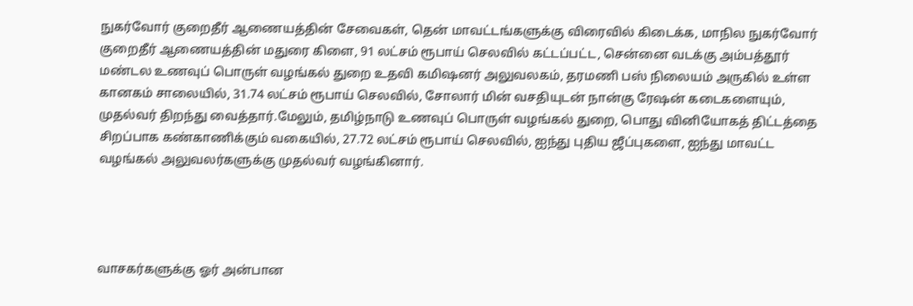நுகர்வோர் குறைதீர் ஆணையத்தின் சேவைகள், தென் மாவட்டங்களுக்கு விரைவில் கிடைக்க, மாநில நுகர்வோர் குறைதீர் ஆணையத்தின் மதுரை கிளை, 91 லட்சம் ரூபாய் செலவில் கட்டப்பட்ட, சென்னை வடக்கு அம்பத்தூர் மண்டல உணவுப் பொருள் வழங்கல் துறை உதவி கமிஷனர் அலுவலகம், தரமணி பஸ் நிலையம் அருகில் உள்ள கானகம் சாலையில், 31.74 லட்சம் ரூபாய் செலவில், சோலார் மின் வசதியுடன் நான்கு ரேஷன் கடைகளையும், முதல்வர் திறந்து வைத்தார்.மேலும், தமிழ்நாடு உணவுப் பொருள் வழங்கல் துறை, பொது வினியோகத் திட்டத்தை சிறப்பாக கண்காணிக்கும் வகையில், 27.72 லட்சம் ரூபாய் செலவில், ஐந்து புதிய ஜீப்புகளை, ஐந்து மாவட்ட வழங்கல் அலுவலர்களுக்கு முதல்வர் வழங்கினார்.




வாசகர்களுக்கு ஓர் அன்பான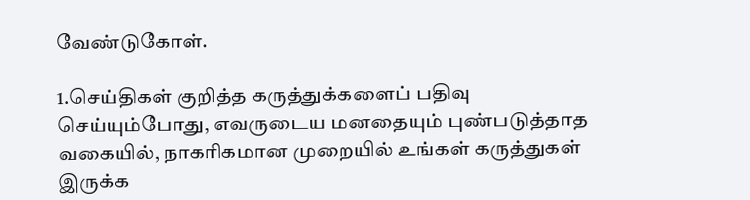வேண்டுகோள்.

1.செய்திகள் குறித்த கருத்துக்களைப் பதிவு செய்யும்போது, எவருடைய மனதையும் புண்படுத்தாத வகையில், நாகரிகமான முறையில் உங்கள் கருத்துகள் இருக்க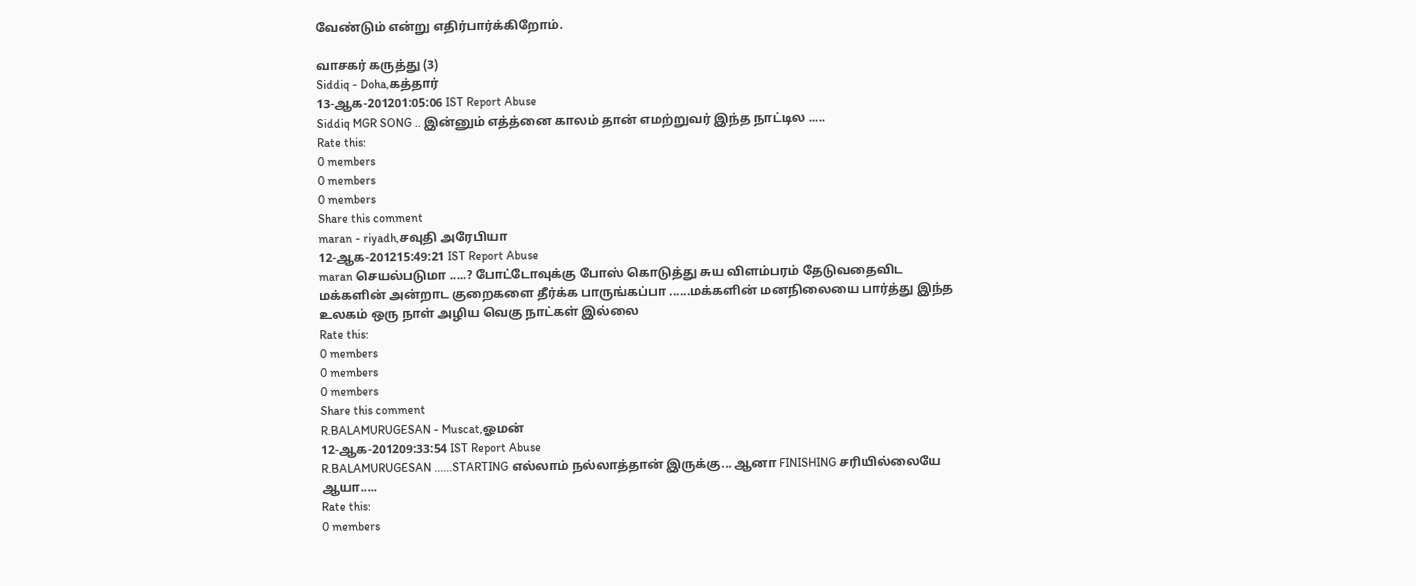வேண்டும் என்று எதிர்பார்க்கிறோம்.

வாசகர் கருத்து (3)
Siddiq - Doha,கத்தார்
13-ஆக-201201:05:06 IST Report Abuse
Siddiq MGR SONG .. இன்னும் எத்த்னை காலம் தான் எமற்றுவர் இந்த நாட்டில .....
Rate this:
0 members
0 members
0 members
Share this comment
maran - riyadh,சவுதி அரேபியா
12-ஆக-201215:49:21 IST Report Abuse
maran செயல்படுமா .....? போட்டோவுக்கு போஸ் கொடுத்து சுய விளம்பரம் தேடுவதைவிட மக்களின் அன்றாட குறைகளை தீர்க்க பாருங்கப்பா ......மக்களின் மனநிலையை பார்த்து இந்த உலகம் ஒரு நாள் அழிய வெகு நாட்கள் இல்லை
Rate this:
0 members
0 members
0 members
Share this comment
R.BALAMURUGESAN - Muscat,ஓமன்
12-ஆக-201209:33:54 IST Report Abuse
R.BALAMURUGESAN ......STARTING எல்லாம் நல்லாத்தான் இருக்கு... ஆனா FINISHING சரியில்லையே ஆயா.....
Rate this:
0 members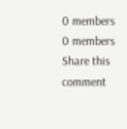0 members
0 members
Share this comment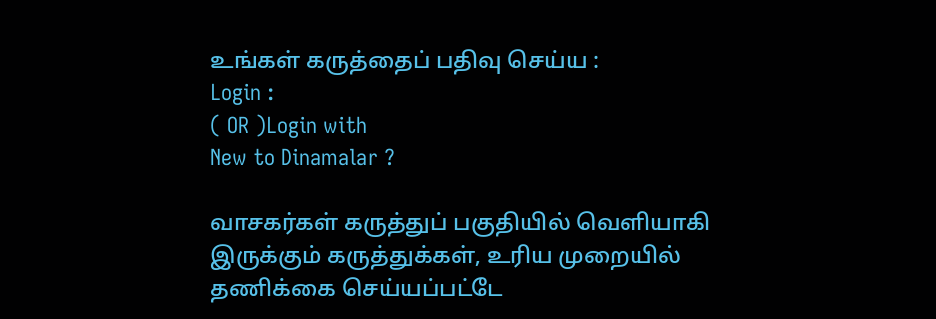உங்கள் கருத்தைப் பதிவு செய்ய :
Login :
( OR )Login with
New to Dinamalar ?

வாசகர்கள் கருத்துப் பகுதியில் வெளியாகி இருக்கும் கருத்துக்கள், உரிய முறையில் தணிக்கை செய்யப்பட்டே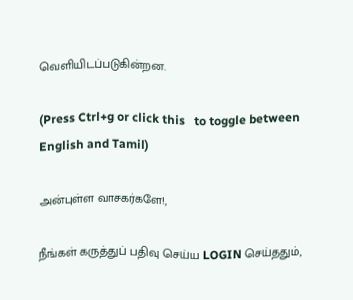வெளியி‌டப்படுகின்றன.

(Press Ctrl+g or click this   to toggle between English and Tamil)

அன்புள்ள வாசகர்களே!,

நீங்கள் கருத்துப் பதிவு செய்ய LOGIN செய்ததும்,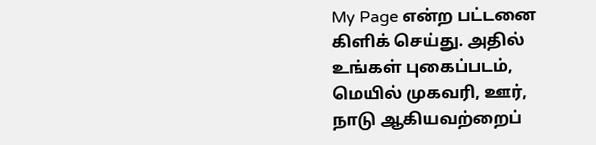My Page என்ற பட்டனை கிளிக் செய்து. அதில் உங்கள் புகைப்படம், மெயில் முகவரி, ஊர், நாடு ஆகியவற்றைப்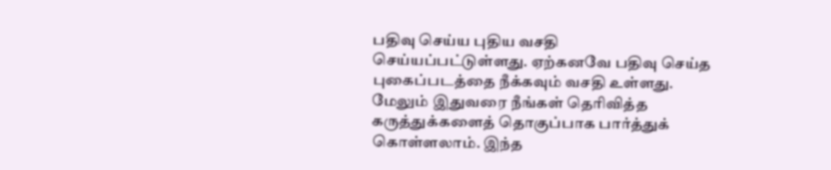பதிவு செய்ய புதிய வசதி செய்யப்பட்டுள்ளது. ஏற்கனவே பதிவு செய்த புகைப்படத்தை நீக்கவும் வசதி உள்ளது. மேலும் இதுவரை நீங்கள் தெரிவித்த கருத்துக்களைத் தொகுப்பாக பார்த்துக் கொள்ளலாம். இந்த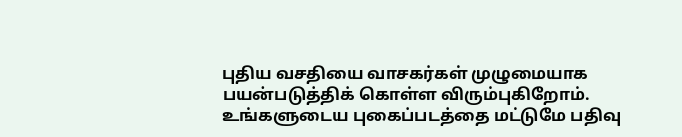புதிய வசதியை வாசகர்கள் முழுமையாக பயன்படுத்திக் கொள்ள விரும்புகிறோம். உங்களுடைய புகைப்படத்தை மட்டுமே பதிவு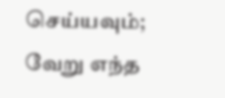செய்யவும்; வேறு எந்த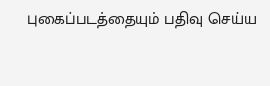புகைப்படத்தையும் பதிவு செய்ய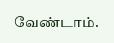வேண்டாம்.